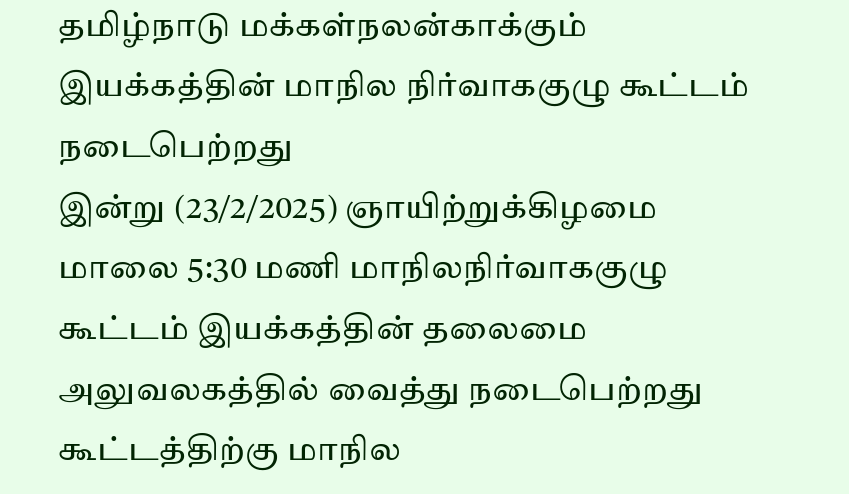தமிழ்நாடு மக்கள்நலன்காக்கும் இயக்கத்தின் மாநில நிர்வாககுழு கூட்டம் நடைபெற்றது
இன்று (23/2/2025) ஞாயிற்றுக்கிழமை மாலை 5:30 மணி மாநிலநிர்வாககுழு கூட்டம் இயக்கத்தின் தலைமை அலுவலகத்தில் வைத்து நடைபெற்றது
கூட்டத்திற்கு மாநில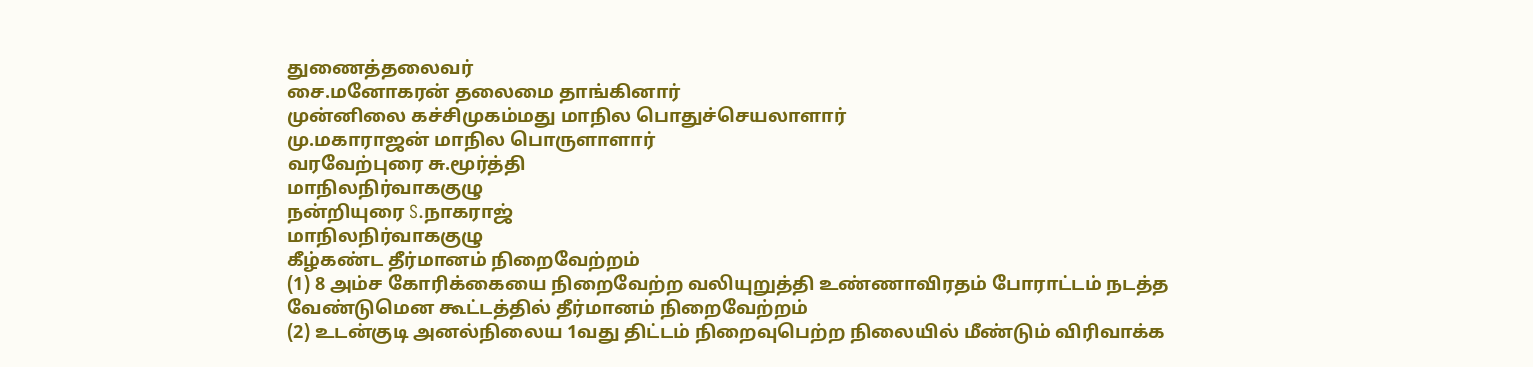துணைத்தலைவர்
சை.மனோகரன் தலைமை தாங்கினார்
முன்னிலை கச்சிமுகம்மது மாநில பொதுச்செயலாளார்
மு.மகாராஜன் மாநில பொருளாளார்
வரவேற்புரை சு.மூர்த்தி
மாநிலநிர்வாககுழு
நன்றியுரை S.நாகராஜ்
மாநிலநிர்வாககுழு
கீழ்கண்ட தீர்மானம் நிறைவேற்றம்
(1) 8 அம்ச கோரிக்கையை நிறைவேற்ற வலியுறுத்தி உண்ணாவிரதம் போராட்டம் நடத்த வேண்டுமென கூட்டத்தில் தீர்மானம் நிறைவேற்றம்
(2) உடன்குடி அனல்நிலைய 1வது திட்டம் நிறைவுபெற்ற நிலையில் மீண்டும் விரிவாக்க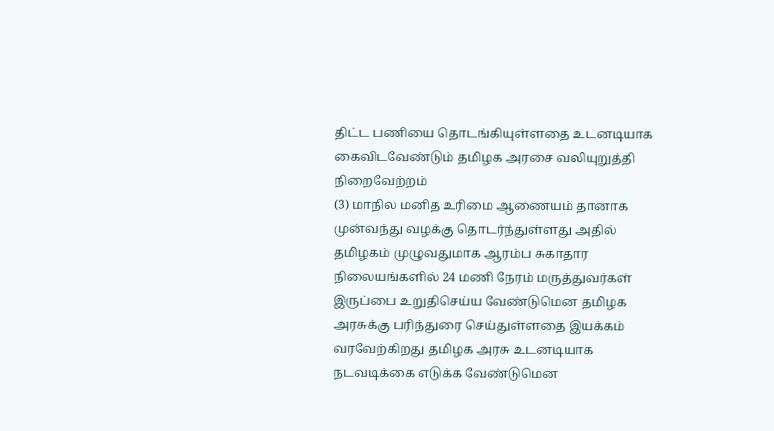திட்ட பணியை தொடங்கியுள்ளதை உடனடியாக கைவிடவேண்டும் தமிழக அரசை வலியுறுத்தி நிறைவேற்றம்
(3) மாநில மனித உரிமை ஆணையம் தானாக முன்வந்து வழக்கு தொடர்ந்துள்ளது அதில் தமிழகம் முழுவதுமாக ஆரம்ப சுகாதார நிலையங்களில் 24 மணி நேரம் மருத்துவர்கள் இருப்பை உறுதிசெய்ய வேண்டுமென தமிழக அரசுக்கு பரிந்துரை செய்துள்ளதை இயக்கம் வரவேற்கிறது தமிழக அரசு உடனடியாக நடவடிக்கை எடுக்க வேண்டுமென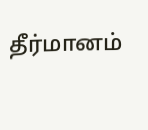தீர்மானம்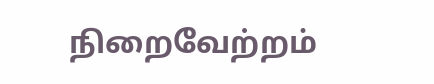நிறைவேற்றம்